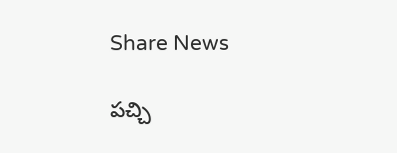Share News

పచ్చి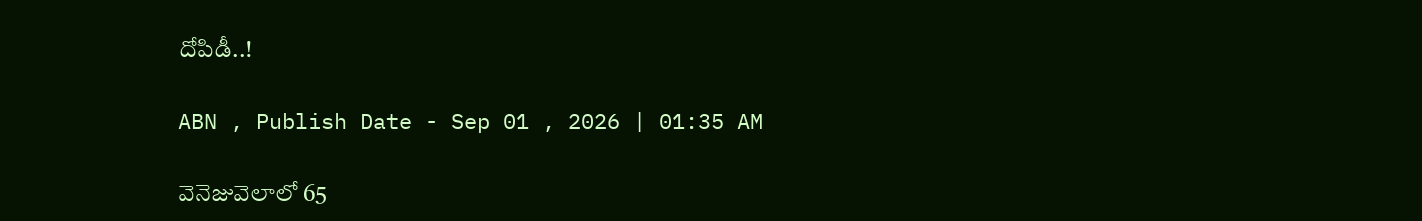దోపిడీ..!

ABN , Publish Date - Sep 01 , 2026 | 01:35 AM

వెనెజువెలాలో 65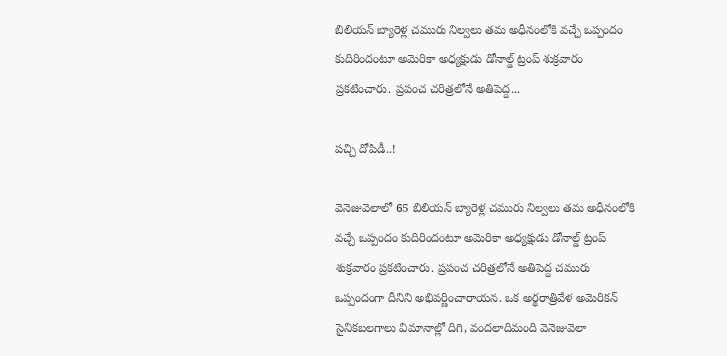బిలియన్‌ బ్యారెళ్ల చమురు నిల్వలు తమ అధీనంలోకి వచ్చే ఒప్పందం కుదిరిందంటూ అమెరికా అధ్యక్షుడు డోనాల్డ్‌ ట్రంప్‌ శుక్రవారం ప్రకటించారు. ప్రపంచ చరిత్రలోనే అతిపెద్ద...

పచ్చి దోపిడీ..!

వెనెజువెలాలో 65 బిలియన్‌ బ్యారెళ్ల చమురు నిల్వలు తమ అధీనంలోకి వచ్చే ఒప్పందం కుదిరిందంటూ అమెరికా అధ్యక్షుడు డోనాల్డ్‌ ట్రంప్‌ శుక్రవారం ప్రకటించారు. ప్రపంచ చరిత్రలోనే అతిపెద్ద చమురు ఒప్పందంగా దీనిని అభివర్ణించారాయన. ఒక అర్థరాత్రివేళ అమెరికన్‌ సైనికబలగాలు విమానాల్లో దిగి, వందలాదిమంది వెనెజువెలా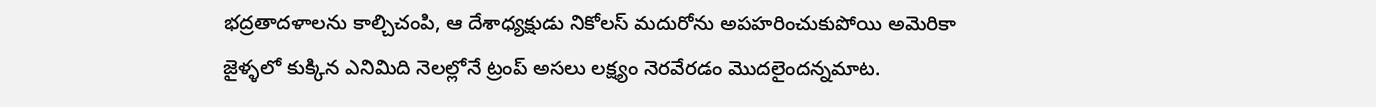భద్రతాదళాలను కాల్చిచంపి, ఆ దేశాధ్యక్షుడు నికోలస్‌ మదురోను అపహరించుకుపోయి అమెరికా జైళ్ళలో కుక్కిన ఎనిమిది నెలల్లోనే ట్రంప్‌ అసలు లక్ష్యం నెరవేరడం మొదలైందన్నమాట.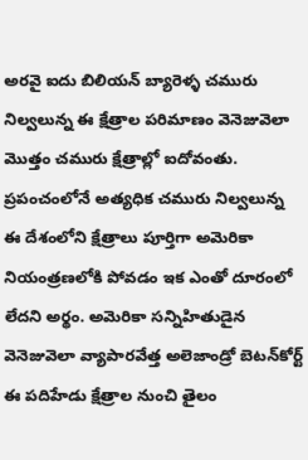అరవై ఐదు బిలియన్‌ బ్యారెళ్ళ చమురు నిల్వలున్న ఈ క్షేత్రాల పరిమాణం వెనెజువెలా మొత్తం చమురు క్షేత్రాల్లో ఐదోవంతు. ప్రపంచంలోనే అత్యధిక చమురు నిల్వలున్న ఈ దేశంలోని క్షేత్రాలు పూర్తిగా అమెరికా నియంత్రణలోకి పోవడం ఇక ఎంతో దూరంలో లేదని అర్థం. అమెరికా సన్నిహితుడైన వెనెజువెలా వ్యాపారవేత్త అలెజాండ్రో బెటన్‌కోర్ట్‌ ఈ పదిహేడు క్షేత్రాల నుంచి తైలం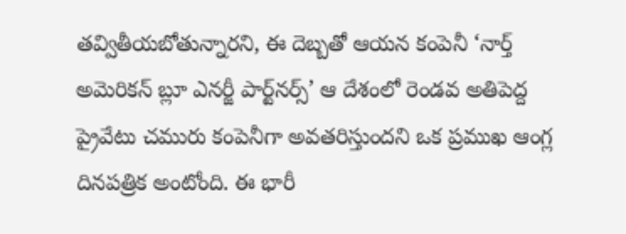తవ్వితీయబోతున్నారని, ఈ దెబ్బతో ఆయన కంపెనీ ‘నార్త్‌ అమెరికన్‌ బ్లూ ఎనర్జీ పార్ట్‌నర్స్‌’ ఆ దేశంలో రెండవ అతిపెద్ద ప్రైవేటు చమురు కంపెనీగా అవతరిస్తుందని ఒక ప్రముఖ ఆంగ్ల దినపత్రిక అంటోంది. ఈ భారీ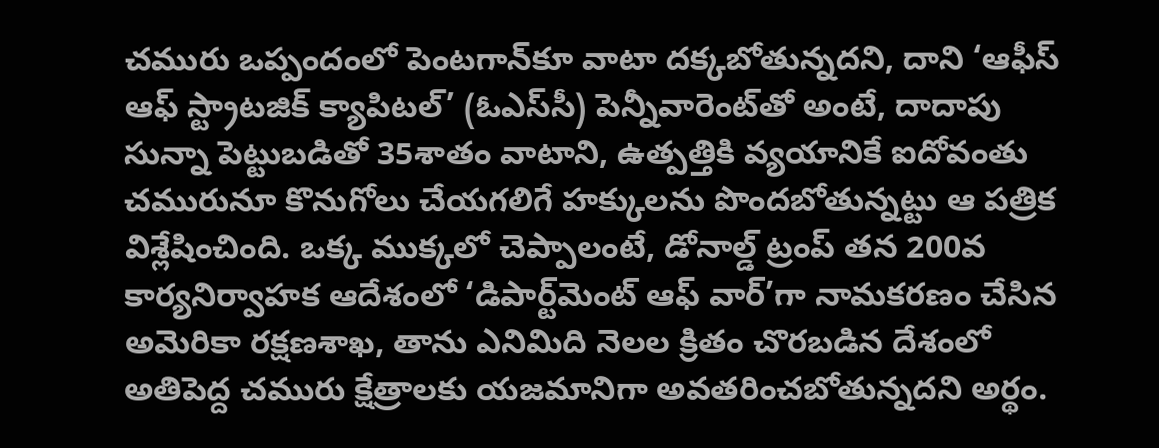చమురు ఒప్పందంలో పెంటగాన్‌కూ వాటా దక్కబోతున్నదని, దాని ‘ఆఫీస్‌ ఆఫ్‌ స్ట్రాటజిక్‌ క్యాపిటల్‌’ (ఓఎస్‌సీ) పెన్నీవారెంట్‌తో అంటే, దాదాపు సున్నా పెట్టుబడితో 35శాతం వాటాని, ఉత్పత్తికి వ్యయానికే ఐదోవంతు చమురునూ కొనుగోలు చేయగలిగే హక్కులను పొందబోతున్నట్టు ఆ పత్రిక విశ్లేషించింది. ఒక్క ముక్కలో చెప్పాలంటే, డోనాల్డ్‌ ట్రంప్‌ తన 200వ కార్యనిర్వాహక ఆదేశంలో ‘డిపార్ట్‌మెంట్‌ ఆఫ్‌ వార్‌’గా నామకరణం చేసిన అమెరికా రక్షణశాఖ, తాను ఎనిమిది నెలల క్రితం చొరబడిన దేశంలో అతిపెద్ద చమురు క్షేత్రాలకు యజమానిగా అవతరించబోతున్నదని అర్థం.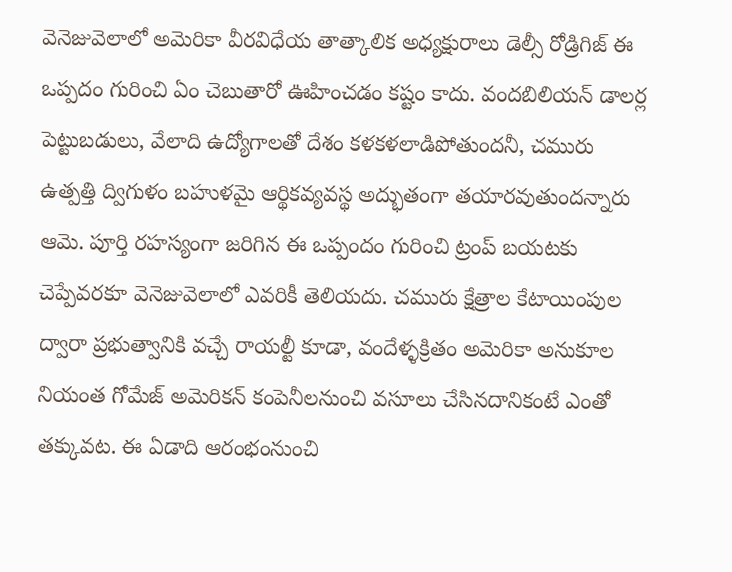వెనెజువెలాలో అమెరికా వీరవిధేయ తాత్కాలిక అధ్యక్షురాలు డెల్సీ రోడ్రిగిజ్‌ ఈ ఒప్పదం గురించి ఏం చెబుతారో ఊహించడం కష్టం కాదు. వందబిలియన్‌ డాలర్ల పెట్టుబడులు, వేలాది ఉద్యోగాలతో దేశం కళకళలాడిపోతుందనీ, చమురు ఉత్పత్తి ద్విగుళం బహుళమై ఆర్థికవ్యవస్థ అద్భుతంగా తయారవుతుందన్నారు ఆమె. పూర్తి రహస్యంగా జరిగిన ఈ ఒప్పందం గురించి ట్రంప్‌ బయటకు చెప్పేవరకూ వెనెజువెలాలో ఎవరికీ తెలియదు. చమురు క్షేత్రాల కేటాయింపుల ద్వారా ప్రభుత్వానికి వచ్చే రాయల్టీ కూడా, వందేళ్ళక్రితం అమెరికా అనుకూల నియంత గోమేజ్‌ అమెరికన్‌ కంపెనీలనుంచి వసూలు చేసినదానికంటే ఎంతో తక్కువట. ఈ ఏడాది ఆరంభంనుంచి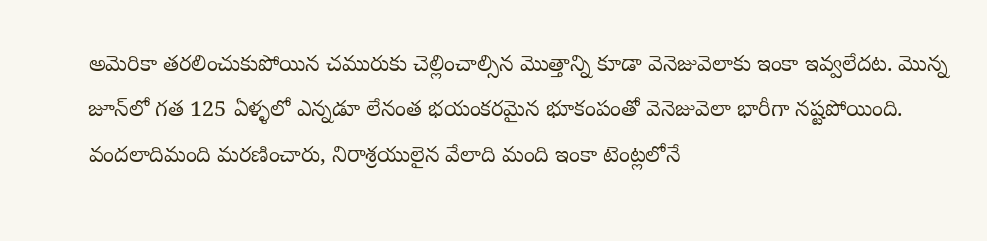అమెరికా తరలించుకుపోయిన చమురుకు చెల్లించాల్సిన మొత్తాన్ని కూడా వెనెజువెలాకు ఇంకా ఇవ్వలేదట. మొన్న జూన్‌లో గత 125 ఏళ్ళలో ఎన్నడూ లేనంత భయంకరమైన భూకంపంతో వెనెజువెలా భారీగా నష్టపోయింది. వందలాదిమంది మరణించారు, నిరాశ్రయులైన వేలాది మంది ఇంకా టెంట్లలోనే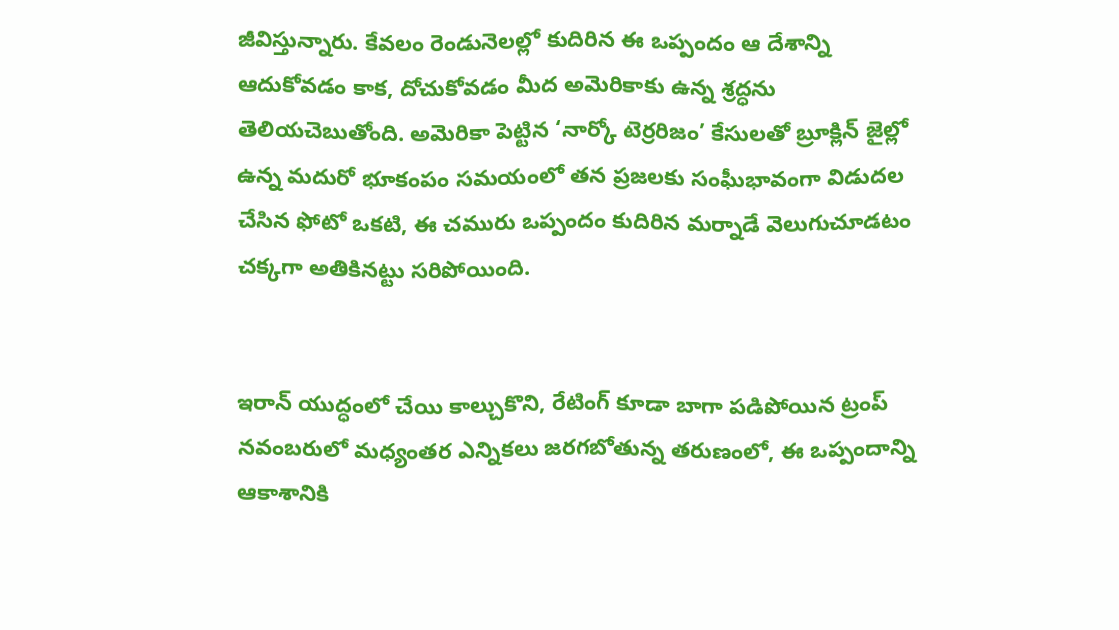జీవిస్తున్నారు. కేవలం రెండునెలల్లో కుదిరిన ఈ ఒప్పందం ఆ దేశాన్ని ఆదుకోవడం కాక, దోచుకోవడం మీద అమెరికాకు ఉన్న శ్రద్ధను తెలియచెబుతోంది. అమెరికా పెట్టిన ‘నార్కో టెర్రరిజం’ కేసులతో బ్రూక్లిన్‌ జైల్లో ఉన్న మదురో భూకంపం సమయంలో తన ప్రజలకు సంఘీభావంగా విడుదల చేసిన ఫోటో ఒకటి, ఈ చమురు ఒప్పందం కుదిరిన మర్నాడే వెలుగుచూడటం చక్కగా అతికినట్టు సరిపోయింది.


ఇరాన్‌ యుద్ధంలో చేయి కాల్చుకొని, రేటింగ్‌ కూడా బాగా పడిపోయిన ట్రంప్‌ నవంబరులో మధ్యంతర ఎన్నికలు జరగబోతున్న తరుణంలో, ఈ ఒప్పందాన్ని ఆకాశానికి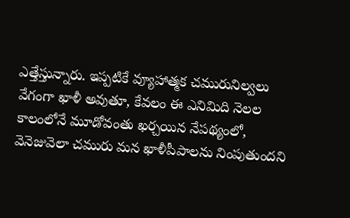ఎత్తేస్తున్నారు. ఇప్పటికే వ్యూహాత్మక చమురునిల్వలు వేగంగా ఖాళీ అవుతూ, కేవలం ఈ ఎనిమిది నెలల కాలంలోనే మూడోవంతు ఖర్చయిన నేపథ్యంలో, వెనెజువెలా చమురు మన ఖాళీపీపాలను నింపుతుందని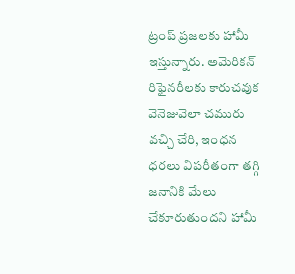ట్రంప్‌ ప్రజలకు హామీ ఇస్తున్నారు. అమెరికన్‌ రిఫైనరీలకు కారుచవుక వెనెజువెలా చమురు వచ్చి చేరి, ఇంధన ధరలు విపరీతంగా తగ్గి జనానికి మేలు చేకూరుతుందని హామీ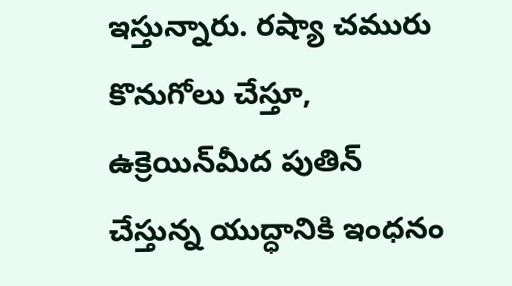ఇస్తున్నారు. రష్యా చమురు కొనుగోలు చేస్తూ, ఉక్రెయిన్‌మీద పుతిన్‌ చేస్తున్న యుద్ధానికి ఇంధనం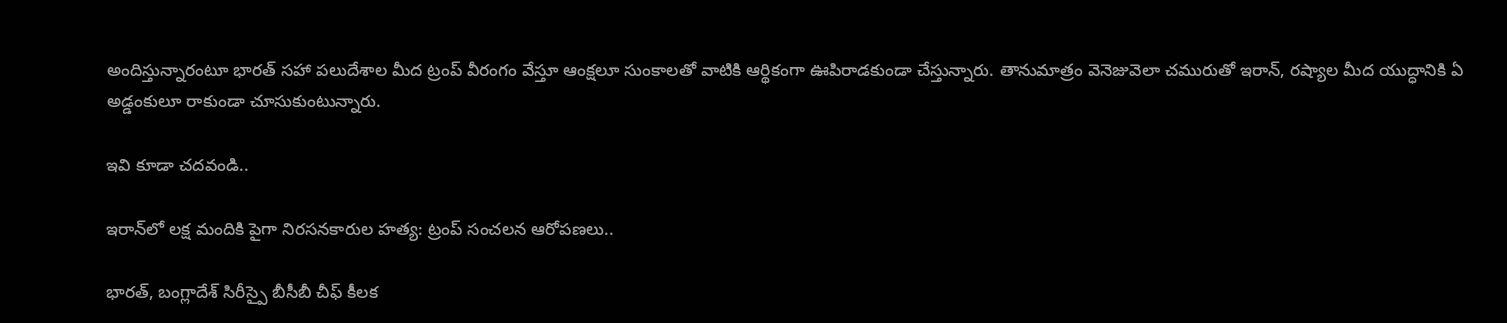అందిస్తున్నారంటూ భారత్‌ సహా పలుదేశాల మీద ట్రంప్‌ వీరంగం వేస్తూ ఆంక్షలూ సుంకాలతో వాటికి ఆర్థికంగా ఊపిరాడకుండా చేస్తున్నారు. తానుమాత్రం వెనెజువెలా చమురుతో ఇరాన్‌, రష్యాల మీద యుద్ధానికి ఏ అడ్డంకులూ రాకుండా చూసుకుంటున్నారు.

ఇవి కూడా చదవండి..

ఇరాన్‌లో లక్ష మందికి పైగా నిరసనకారుల హత్య: ట్రంప్ సంచలన ఆరోపణలు..

భారత్, బంగ్లాదేశ్ సిరీస్పై బీసీబీ చీఫ్ కీలక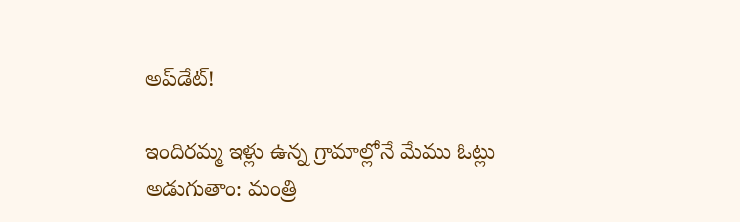అప్‌డేట్!

ఇందిరమ్మ ఇళ్లు ఉన్న గ్రామాల్లోనే మేము ఓట్లు అడుగుతాం: మంత్రి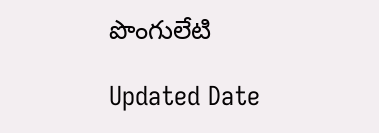పొంగులేటి

Updated Date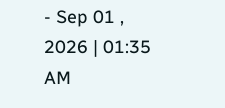- Sep 01 , 2026 | 01:35 AM